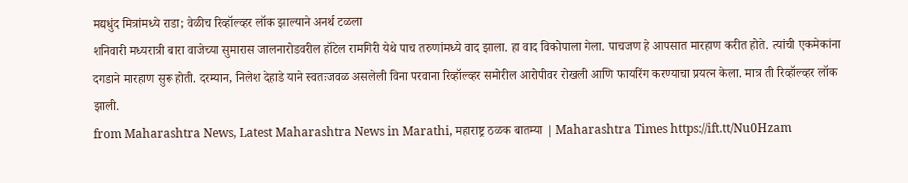मद्यधुंद मित्रांमध्ये राडा; वेळीच रिव्हॉल्व्हर लॉक झाल्याने अनर्थ टळला
शनिवारी मध्यरात्री बारा वाजेच्या सुमारास जालनारोडवरील हॉटेल रामगिरी येथे पाच तरुणांमध्ये वाद झाला. हा वाद विकोपाला गेला. पाचजण हे आपसात मारहाण करीत होते. त्यांची एकमेकांना दगडाने मारहाण सुरू होती. दरम्यान, निलेश देहाडे याने स्वतःजवळ असलेली विना परवाना रिव्हॉल्व्हर समोरील आरोपीवर रोखली आणि फायरिंग करण्याचा प्रयत्न केला. मात्र ती रिव्हॉल्व्हर लॉक झाली.
from Maharashtra News, Latest Maharashtra News in Marathi, महाराष्ट्र ठळक बातम्या | Maharashtra Times https://ift.tt/Nu0Hzam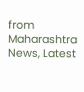from Maharashtra News, Latest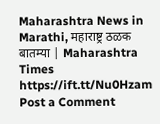Maharashtra News in Marathi, महाराष्ट्र ठळक बातम्या | Maharashtra Times https://ift.tt/Nu0Hzam
Post a Comment